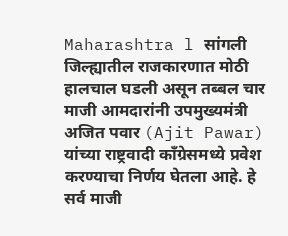Maharashtra l सांगली जिल्ह्यातील राजकारणात मोठी हालचाल घडली असून तब्बल चार माजी आमदारांनी उपमुख्यमंत्री अजित पवार (Ajit Pawar) यांच्या राष्ट्रवादी काँग्रेसमध्ये प्रवेश करण्याचा निर्णय घेतला आहे. हे सर्व माजी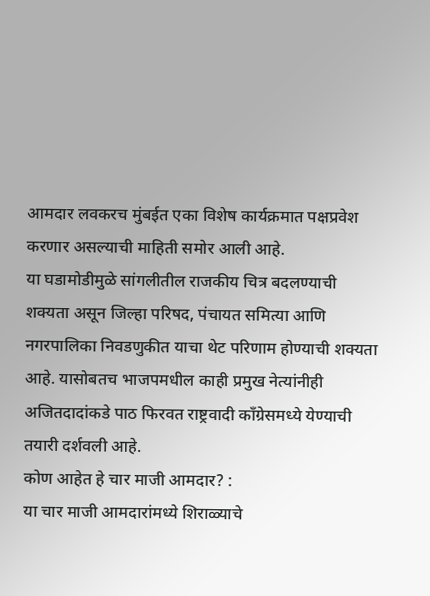आमदार लवकरच मुंबईत एका विशेष कार्यक्रमात पक्षप्रवेश करणार असल्याची माहिती समोर आली आहे.
या घडामोडीमुळे सांगलीतील राजकीय चित्र बदलण्याची शक्यता असून जिल्हा परिषद, पंचायत समित्या आणि नगरपालिका निवडणुकीत याचा थेट परिणाम होण्याची शक्यता आहे. यासोबतच भाजपमधील काही प्रमुख नेत्यांनीही अजितदादांकडे पाठ फिरवत राष्ट्रवादी काँग्रेसमध्ये येण्याची तयारी दर्शवली आहे.
कोण आहेत हे चार माजी आमदार? :
या चार माजी आमदारांमध्ये शिराळ्याचे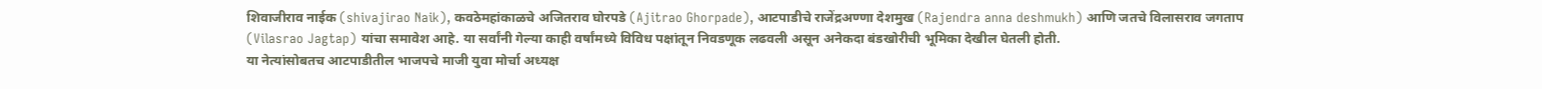शिवाजीराव नाईक (shivajirao Naik), कवठेमहांकाळचे अजितराव घोरपडे (Ajitrao Ghorpade), आटपाडीचे राजेंद्रअण्णा देशमुख (Rajendra anna deshmukh) आणि जतचे विलासराव जगताप (Vilasrao Jagtap) यांचा समावेश आहे. या सर्वांनी गेल्या काही वर्षांमध्ये विविध पक्षांतून निवडणूक लढवली असून अनेकदा बंडखोरीची भूमिका देखील घेतली होती.
या नेत्यांसोबतच आटपाडीतील भाजपचे माजी युवा मोर्चा अध्यक्ष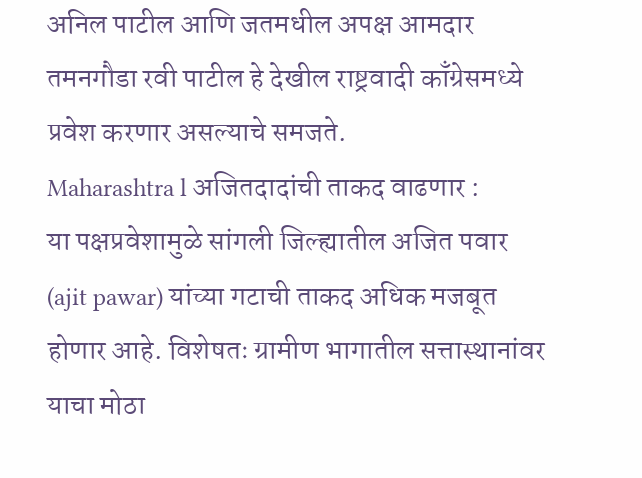अनिल पाटील आणि जतमधील अपक्ष आमदार तमनगौडा रवी पाटील हे देखील राष्ट्रवादी काँग्रेसमध्ये प्रवेश करणार असल्याचे समजते.
Maharashtra l अजितदादांची ताकद वाढणार :
या पक्षप्रवेशामुळे सांगली जिल्ह्यातील अजित पवार (ajit pawar) यांच्या गटाची ताकद अधिक मजबूत होणार आहे. विशेषतः ग्रामीण भागातील सत्तास्थानांवर याचा मोठा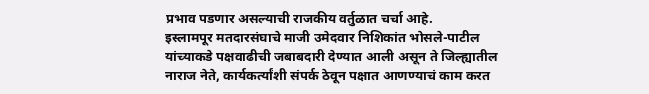प्रभाव पडणार असल्याची राजकीय वर्तुळात चर्चा आहे.
इस्लामपूर मतदारसंघाचे माजी उमेदवार निशिकांत भोसले-पाटील यांच्याकडे पक्षवाढीची जबाबदारी देण्यात आली असून ते जिल्ह्यातील नाराज नेते, कार्यकर्त्यांशी संपर्क ठेवून पक्षात आणण्याचं काम करत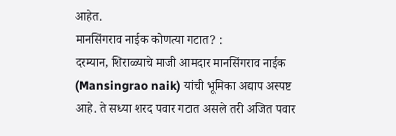आहेत.
मानसिंगराव नाईक कोणत्या गटात? :
दरम्यान, शिराळ्याचे माजी आमदार मानसिंगराव नाईक (Mansingrao naik) यांची भूमिका अद्याप अस्पष्ट आहे. ते सध्या शरद पवार गटात असले तरी अजित पवार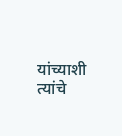यांच्याशी त्यांचे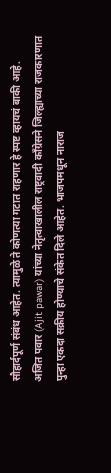सौहार्दपूर्ण संबंध आहेत. त्यामुळे ते कोणत्या गटात राहणार हे स्पष्ट व्हायचं बाकी आहे.
अजित पवार (Ajit pawar) यांच्या नेतृत्वाखालील राष्ट्रवादी काँग्रेसने जिल्ह्याच्या राजकारणात पुन्हा एकदा सक्रीय होण्याचे संकेत दिले आहेत. भाजपमधून नाराज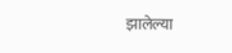झालेल्या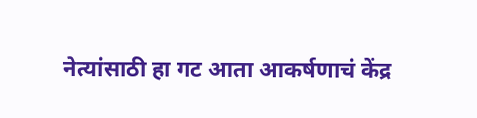नेत्यांसाठी हा गट आता आकर्षणाचं केंद्र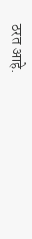ठरत आहे.